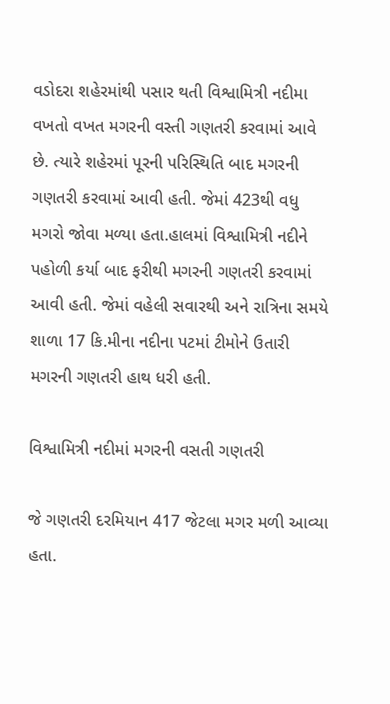વડોદરા શહેરમાંથી પસાર થતી વિશ્વામિત્રી નદીમા વખતો વખત મગરની વસ્તી ગણતરી કરવામાં આવે છે. ત્યારે શહેરમાં પૂરની પરિસ્થિતિ બાદ મગરની ગણતરી કરવામાં આવી હતી. જેમાં 423થી વધુ મગરો જોવા મળ્યા હતા.હાલમાં વિશ્વામિત્રી નદીને પહોળી કર્યા બાદ ફરીથી મગરની ગણતરી કરવામાં આવી હતી. જેમાં વહેલી સવારથી અને રાત્રિના સમયે શાળા 17 કિ.મીના નદીના પટમાં ટીમોને ઉતારી મગરની ગણતરી હાથ ધરી હતી.

વિશ્વામિત્રી નદીમાં મગરની વસતી ગણતરી

જે ગણતરી દરમિયાન 417 જેટલા મગર મળી આવ્યા હતા.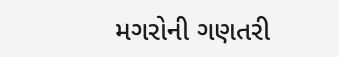મગરોની ગણતરી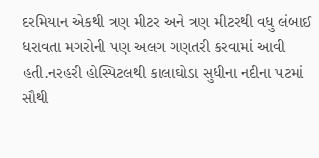દરમિયાન એકથી ત્રણ મીટર અને ત્રણ મીટરથી વધુ લંબાઈ ધરાવતા મગરોની પણ અલગ ગણતરી કરવામાં આવી હતી.નરહરી હોસ્પિટલથી કાલાઘોડા સુધીના નદીના પટમાં સૌથી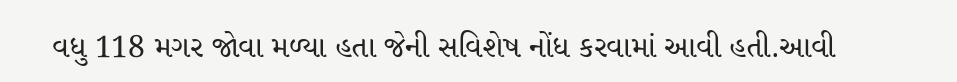વધુ 118 મગર જોવા મળ્યા હતા જેની સવિશેષ નોંધ કરવામાં આવી હતી.આવી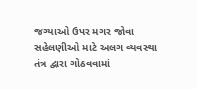જગ્યાઓ ઉપર મગર જોવા સહેલણીઓ માટે અલગ વ્યવસ્થા તંત્ર દ્વારા ગોઠવવામાં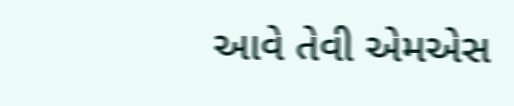આવે તેવી એમએસ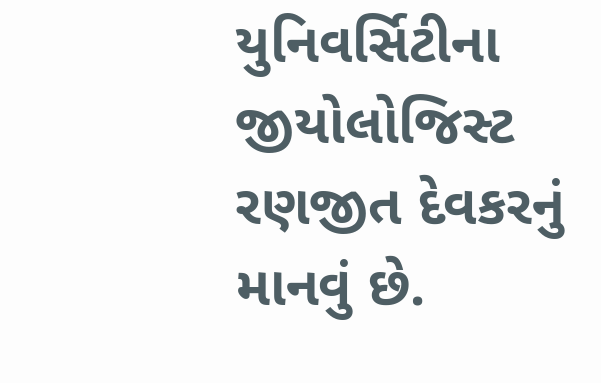યુનિવર્સિટીના જીયોલોજિસ્ટ રણજીત દેવકરનું માનવું છે.